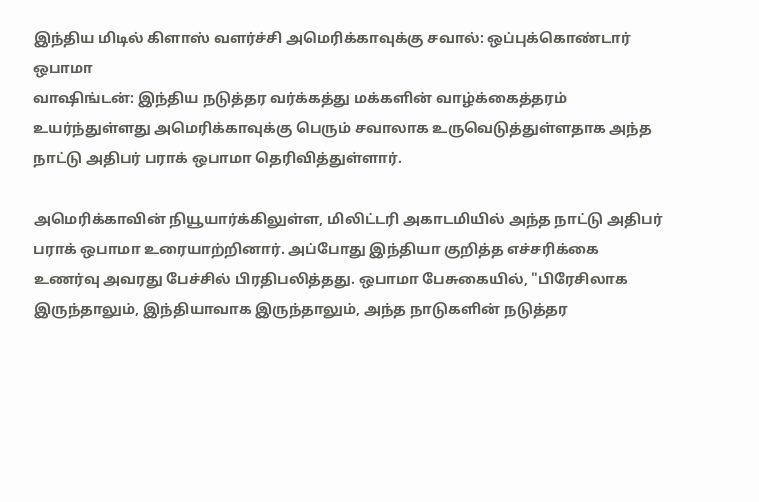இந்திய மிடில் கிளாஸ் வளர்ச்சி அமெரிக்காவுக்கு சவால்: ஒப்புக்கொண்டார் ஒபாமா
வாஷிங்டன்: இந்திய நடுத்தர வர்க்கத்து மக்களின் வாழ்க்கைத்தரம் உயர்ந்துள்ளது அமெரிக்காவுக்கு பெரும் சவாலாக உருவெடுத்துள்ளதாக அந்த நாட்டு அதிபர் பராக் ஒபாமா தெரிவித்துள்ளார்.

அமெரிக்காவின் நியூயார்க்கிலுள்ள, மிலிட்டரி அகாடமியில் அந்த நாட்டு அதிபர் பராக் ஒபாமா உரையாற்றினார். அப்போது இந்தியா குறித்த எச்சரிக்கை உணர்வு அவரது பேச்சில் பிரதிபலித்தது. ஒபாமா பேசுகையில், "பிரேசிலாக இருந்தாலும், இந்தியாவாக இருந்தாலும், அந்த நாடுகளின் நடுத்தர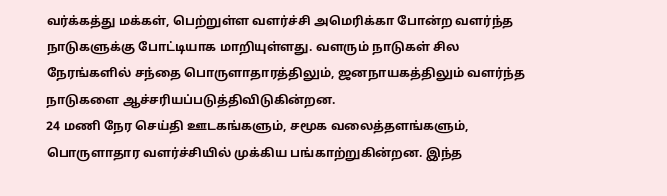வர்க்கத்து மக்கள், பெற்றுள்ள வளர்ச்சி அமெரிக்கா போன்ற வளர்ந்த நாடுகளுக்கு போட்டியாக மாறியுள்ளது. வளரும் நாடுகள் சில நேரங்களில் சந்தை பொருளாதாரத்திலும், ஜனநாயகத்திலும் வளர்ந்த நாடுகளை ஆச்சரியப்படுத்திவிடுகின்றன.
24 மணி நேர செய்தி ஊடகங்களும், சமூக வலைத்தளங்களும், பொருளாதார வளர்ச்சியில் முக்கிய பங்காற்றுகின்றன. இந்த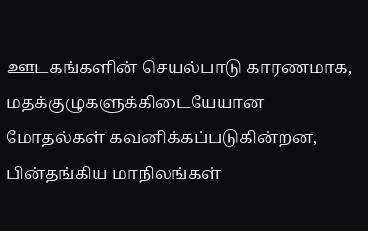ஊடகங்களின் செயல்பாடு காரணமாக, மதக்குழுகளுக்கிடையேயான மோதல்கள் கவனிக்கப்படுகின்றன, பின்தங்கிய மாநிலங்கள்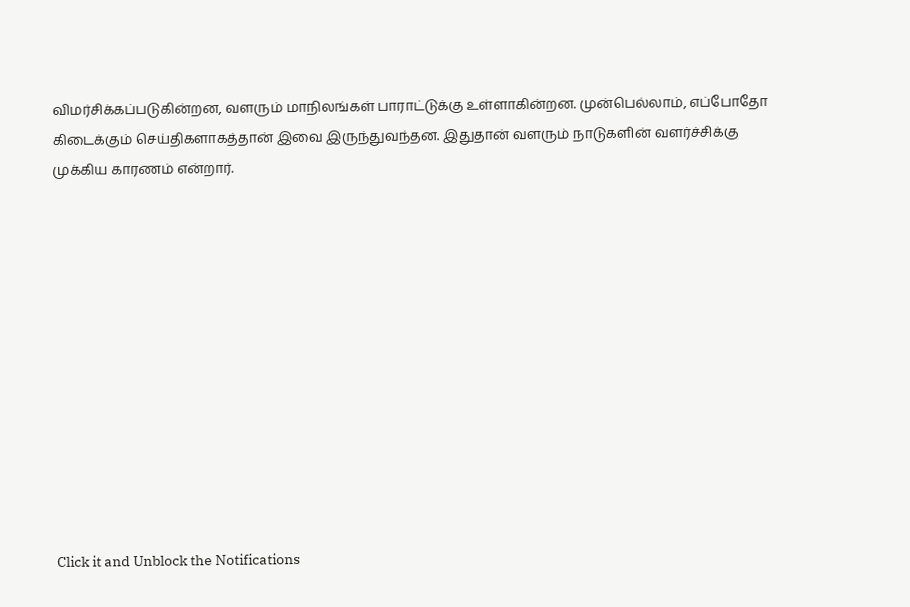விமர்சிக்கப்படுகின்றன, வளரும் மாநிலங்கள் பாராட்டுக்கு உள்ளாகின்றன. முன்பெல்லாம், எப்போதோ கிடைக்கும் செய்திகளாகத்தான் இவை இருந்துவந்தன. இதுதான் வளரும் நாடுகளின் வளர்ச்சிக்கு முக்கிய காரணம் என்றார்.












Click it and Unblock the Notifications